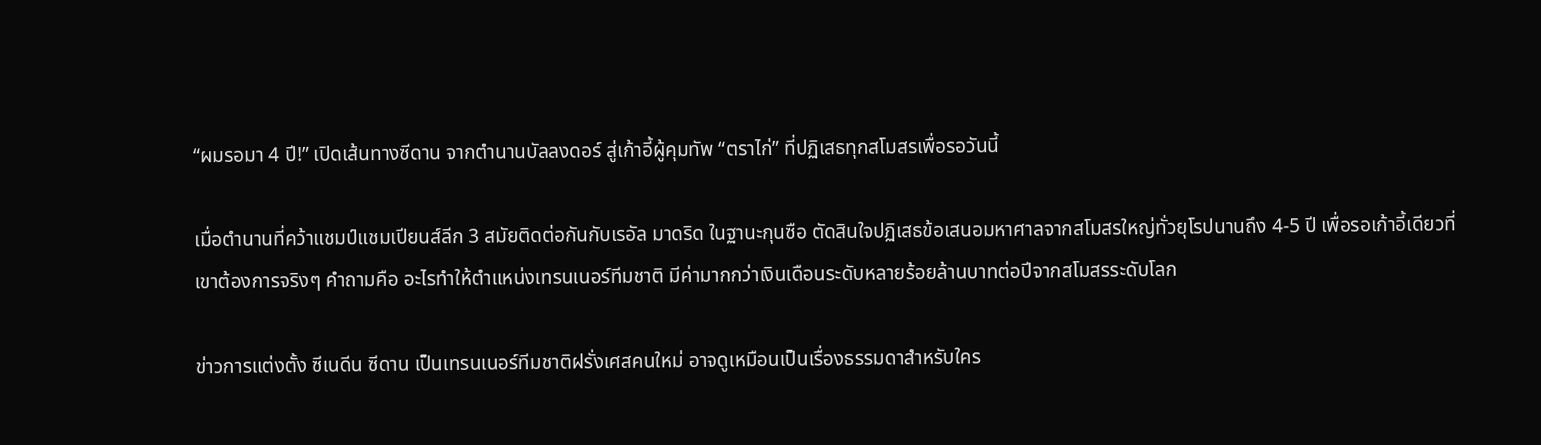“ผมรอมา 4 ปี!” เปิดเส้นทางซีดาน จากตำนานบัลลงดอร์ สู่เก้าอี้ผู้คุมทัพ “ตราไก่” ที่ปฏิเสธทุกสโมสรเพื่อรอวันนี้

เมื่อตำนานที่คว้าแชมป์แชมเปียนส์ลีก 3 สมัยติดต่อกันกับเรอัล มาดริด ในฐานะกุนซือ ตัดสินใจปฏิเสธข้อเสนอมหาศาลจากสโมสรใหญ่ทั่วยุโรปนานถึง 4-5 ปี เพื่อรอเก้าอี้เดียวที่เขาต้องการจริงๆ คำถามคือ อะไรทำให้ตำแหน่งเทรนเนอร์ทีมชาติ มีค่ามากกว่าเงินเดือนระดับหลายร้อยล้านบาทต่อปีจากสโมสรระดับโลก

ข่าวการแต่งตั้ง ซีเนดีน ซีดาน เป็นเทรนเนอร์ทีมชาติฝรั่งเศสคนใหม่ อาจดูเหมือนเป็นเรื่องธรรมดาสำหรับใคร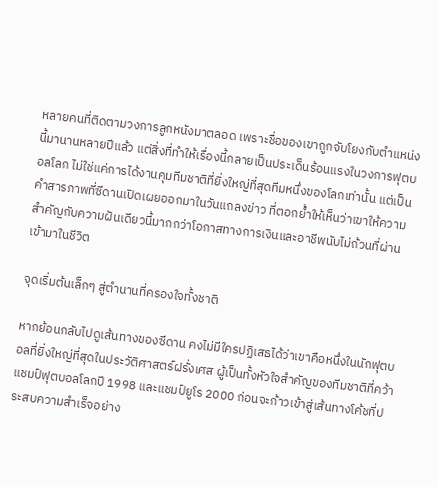หลายคนที่ติดตามวงการลูกหนังมาตลอด เพราะชื่อของเขาถูกจับโยงกับตำแหน่งนี้มานานหลายปีแล้ว แต่สิ่งที่ทำให้เรื่องนี้กลายเป็นประเด็นร้อนแรงในวงการฟุตบอลโลก ไม่ใช่แค่การได้งานคุมทีมชาติที่ยิ่งใหญ่ที่สุดทีมหนึ่งของโลกเท่านั้น แต่เป็นคำสารภาพที่ซีดานเปิดเผยออกมาในวันแถลงข่าว ที่ตอกย้ำให้เห็นว่าเขาให้ความสำคัญกับความฝันเดียวนี้มากกว่าโอกาสทางการเงินและอาชีพนับไม่ถ้วนที่ผ่านเข้ามาในชีวิต

จุดเริ่มต้นเล็กๆ สู่ตำนานที่ครองใจทั้งชาติ

หากย้อนกลับไปดูเส้นทางของซีดาน คงไม่มีใครปฏิเสธได้ว่าเขาคือหนึ่งในนักฟุตบอลที่ยิ่งใหญ่ที่สุดในประวัติศาสตร์ฝรั่งเศส ผู้เป็นทั้งหัวใจสำคัญของทีมชาติที่คว้าแชมป์ฟุตบอลโลกปี 1998 และแชมป์ยูโร 2000 ก่อนจะก้าวเข้าสู่เส้นทางโค้ชที่ประสบความสำเร็จอย่าง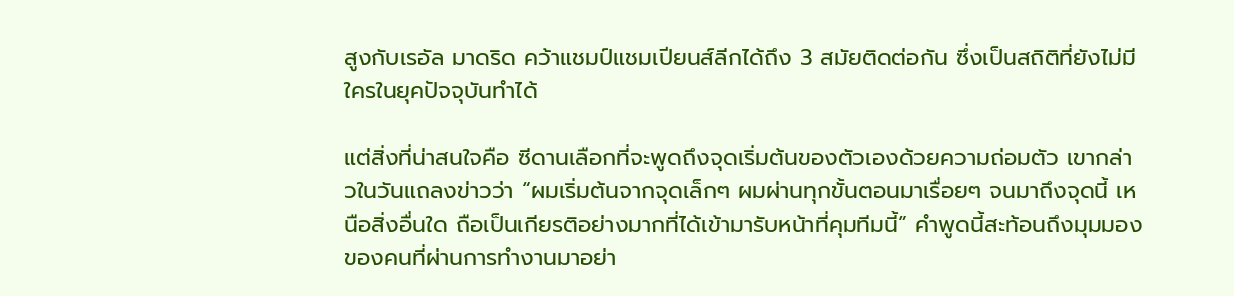สูงกับเรอัล มาดริด คว้าแชมป์แชมเปียนส์ลีกได้ถึง 3 สมัยติดต่อกัน ซึ่งเป็นสถิติที่ยังไม่มีใครในยุคปัจจุบันทำได้

แต่สิ่งที่น่าสนใจคือ ซีดานเลือกที่จะพูดถึงจุดเริ่มต้นของตัวเองด้วยความถ่อมตัว เขากล่าวในวันแถลงข่าวว่า “ผมเริ่มต้นจากจุดเล็กๆ ผมผ่านทุกขั้นตอนมาเรื่อยๆ จนมาถึงจุดนี้ เหนือสิ่งอื่นใด ถือเป็นเกียรติอย่างมากที่ได้เข้ามารับหน้าที่คุมทีมนี้” คำพูดนี้สะท้อนถึงมุมมองของคนที่ผ่านการทำงานมาอย่า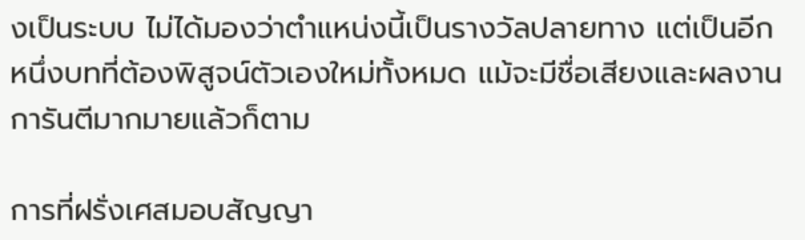งเป็นระบบ ไม่ได้มองว่าตำแหน่งนี้เป็นรางวัลปลายทาง แต่เป็นอีกหนึ่งบทที่ต้องพิสูจน์ตัวเองใหม่ทั้งหมด แม้จะมีชื่อเสียงและผลงานการันตีมากมายแล้วก็ตาม

การที่ฝรั่งเศสมอบสัญญา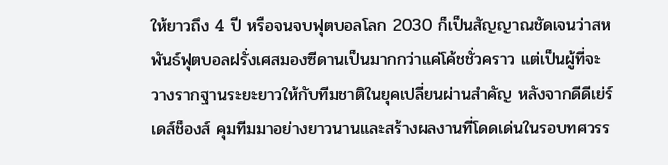ให้ยาวถึง 4 ปี หรือจนจบฟุตบอลโลก 2030 ก็เป็นสัญญาณชัดเจนว่าสหพันธ์ฟุตบอลฝรั่งเศสมองซีดานเป็นมากกว่าแค่โค้ชชั่วคราว แต่เป็นผู้ที่จะวางรากฐานระยะยาวให้กับทีมชาติในยุคเปลี่ยนผ่านสำคัญ หลังจากดีดีเย่ร์ เดส์ช็องส์ คุมทีมมาอย่างยาวนานและสร้างผลงานที่โดดเด่นในรอบทศวรร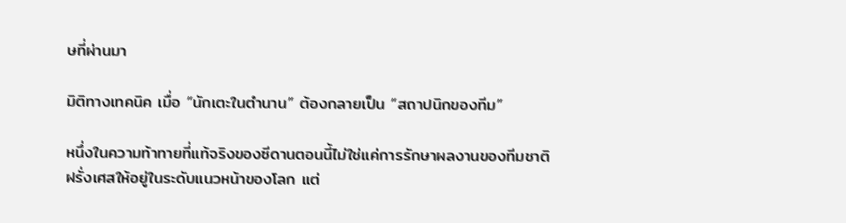ษที่ผ่านมา

มิติทางเทคนิค เมื่อ “นักเตะในตำนาน” ต้องกลายเป็น “สถาปนิกของทีม”

หนึ่งในความท้าทายที่แท้จริงของซีดานตอนนี้ไม่ใช่แค่การรักษาผลงานของทีมชาติฝรั่งเศสให้อยู่ในระดับแนวหน้าของโลก แต่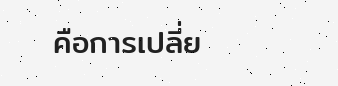คือการเปลี่ย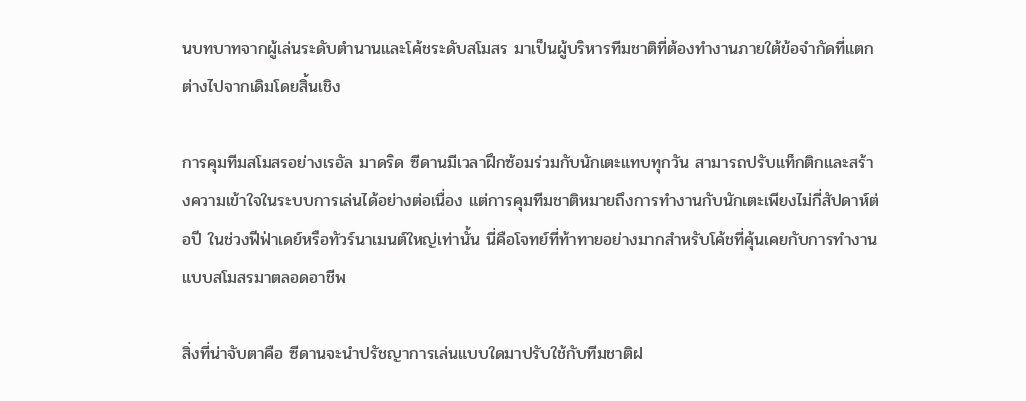นบทบาทจากผู้เล่นระดับตำนานและโค้ชระดับสโมสร มาเป็นผู้บริหารทีมชาติที่ต้องทำงานภายใต้ข้อจำกัดที่แตกต่างไปจากเดิมโดยสิ้นเชิง

การคุมทีมสโมสรอย่างเรอัล มาดริด ซีดานมีเวลาฝึกซ้อมร่วมกับนักเตะแทบทุกวัน สามารถปรับแท็กติกและสร้างความเข้าใจในระบบการเล่นได้อย่างต่อเนื่อง แต่การคุมทีมชาติหมายถึงการทำงานกับนักเตะเพียงไม่กี่สัปดาห์ต่อปี ในช่วงฟีฟ่าเดย์หรือทัวร์นาเมนต์ใหญ่เท่านั้น นี่คือโจทย์ที่ท้าทายอย่างมากสำหรับโค้ชที่คุ้นเคยกับการทำงานแบบสโมสรมาตลอดอาชีพ

สิ่งที่น่าจับตาคือ ซีดานจะนำปรัชญาการเล่นแบบใดมาปรับใช้กับทีมชาติฝ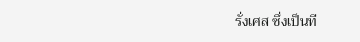รั่งเศส ซึ่งเป็นที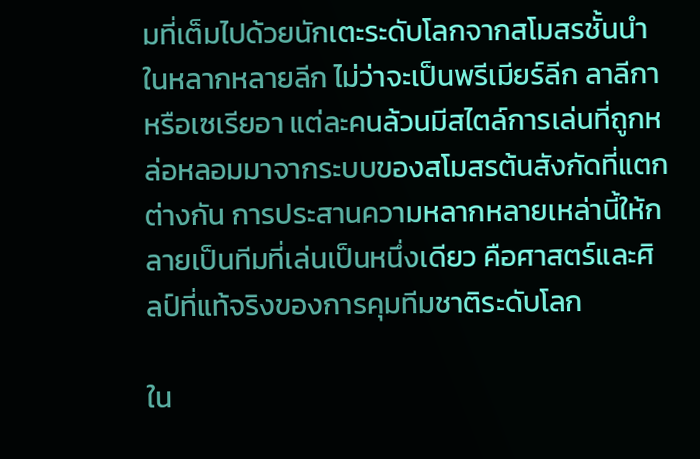มที่เต็มไปด้วยนักเตะระดับโลกจากสโมสรชั้นนำในหลากหลายลีก ไม่ว่าจะเป็นพรีเมียร์ลีก ลาลีกา หรือเซเรียอา แต่ละคนล้วนมีสไตล์การเล่นที่ถูกหล่อหลอมมาจากระบบของสโมสรต้นสังกัดที่แตกต่างกัน การประสานความหลากหลายเหล่านี้ให้กลายเป็นทีมที่เล่นเป็นหนึ่งเดียว คือศาสตร์และศิลป์ที่แท้จริงของการคุมทีมชาติระดับโลก

ใน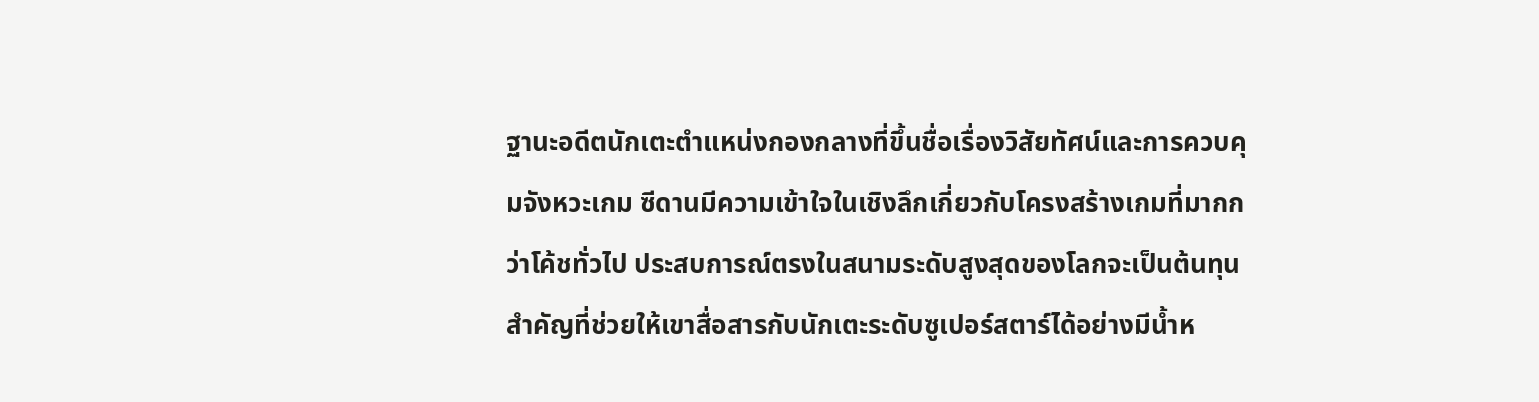ฐานะอดีตนักเตะตำแหน่งกองกลางที่ขึ้นชื่อเรื่องวิสัยทัศน์และการควบคุมจังหวะเกม ซีดานมีความเข้าใจในเชิงลึกเกี่ยวกับโครงสร้างเกมที่มากกว่าโค้ชทั่วไป ประสบการณ์ตรงในสนามระดับสูงสุดของโลกจะเป็นต้นทุนสำคัญที่ช่วยให้เขาสื่อสารกับนักเตะระดับซูเปอร์สตาร์ได้อย่างมีน้ำห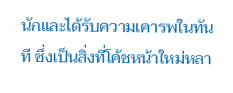นักและได้รับความเคารพในทันที ซึ่งเป็นสิ่งที่โค้ชหน้าใหม่หลา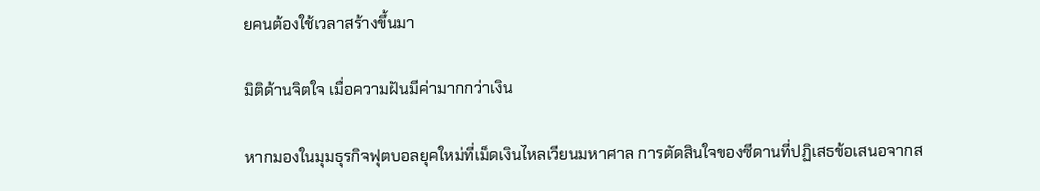ยคนต้องใช้เวลาสร้างขึ้นมา

มิติด้านจิตใจ เมื่อความฝันมีค่ามากกว่าเงิน

หากมองในมุมธุรกิจฟุตบอลยุคใหม่ที่เม็ดเงินไหลเวียนมหาศาล การตัดสินใจของซีดานที่ปฏิเสธข้อเสนอจากส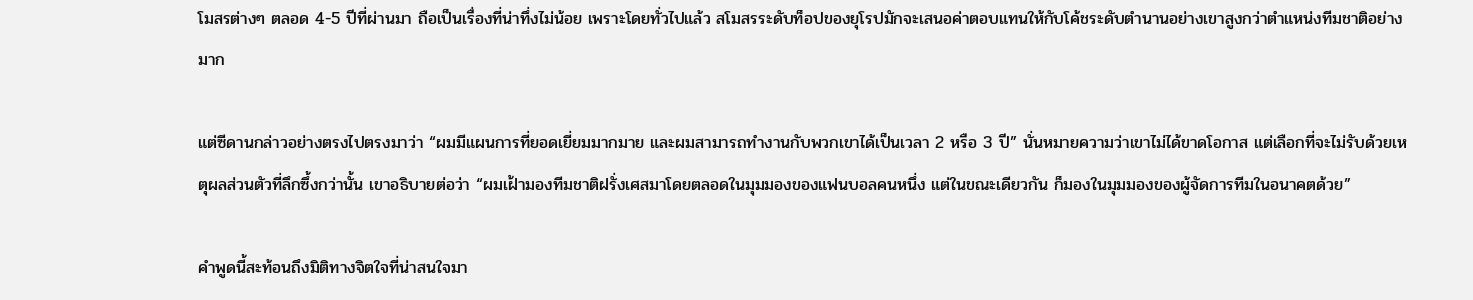โมสรต่างๆ ตลอด 4-5 ปีที่ผ่านมา ถือเป็นเรื่องที่น่าทึ่งไม่น้อย เพราะโดยทั่วไปแล้ว สโมสรระดับท็อปของยุโรปมักจะเสนอค่าตอบแทนให้กับโค้ชระดับตำนานอย่างเขาสูงกว่าตำแหน่งทีมชาติอย่างมาก

แต่ซีดานกล่าวอย่างตรงไปตรงมาว่า “ผมมีแผนการที่ยอดเยี่ยมมากมาย และผมสามารถทำงานกับพวกเขาได้เป็นเวลา 2 หรือ 3 ปี” นั่นหมายความว่าเขาไม่ได้ขาดโอกาส แต่เลือกที่จะไม่รับด้วยเหตุผลส่วนตัวที่ลึกซึ้งกว่านั้น เขาอธิบายต่อว่า “ผมเฝ้ามองทีมชาติฝรั่งเศสมาโดยตลอดในมุมมองของแฟนบอลคนหนึ่ง แต่ในขณะเดียวกัน ก็มองในมุมมองของผู้จัดการทีมในอนาคตด้วย”

คำพูดนี้สะท้อนถึงมิติทางจิตใจที่น่าสนใจมา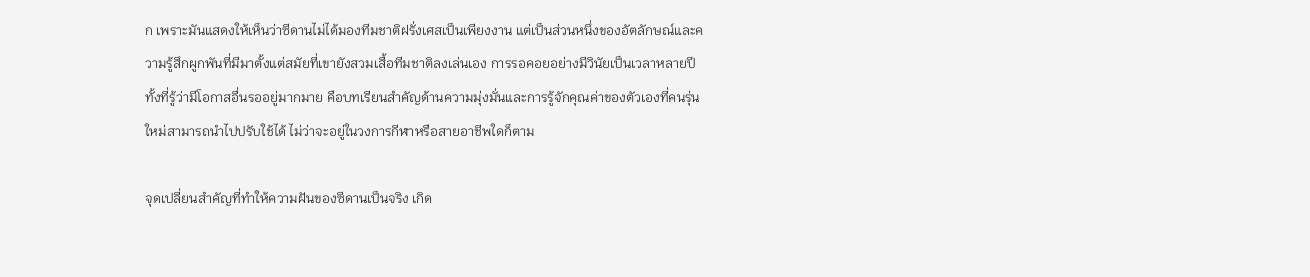ก เพราะมันแสดงให้เห็นว่าซีดานไม่ได้มองทีมชาติฝรั่งเศสเป็นเพียงงาน แต่เป็นส่วนหนึ่งของอัตลักษณ์และความรู้สึกผูกพันที่มีมาตั้งแต่สมัยที่เขายังสวมเสื้อทีมชาติลงเล่นเอง การรอคอยอย่างมีวินัยเป็นเวลาหลายปี ทั้งที่รู้ว่ามีโอกาสอื่นรออยู่มากมาย คือบทเรียนสำคัญด้านความมุ่งมั่นและการรู้จักคุณค่าของตัวเองที่คนรุ่นใหม่สามารถนำไปปรับใช้ได้ ไม่ว่าจะอยู่ในวงการกีฬาหรือสายอาชีพใดก็ตาม

จุดเปลี่ยนสำคัญที่ทำให้ความฝันของซีดานเป็นจริง เกิด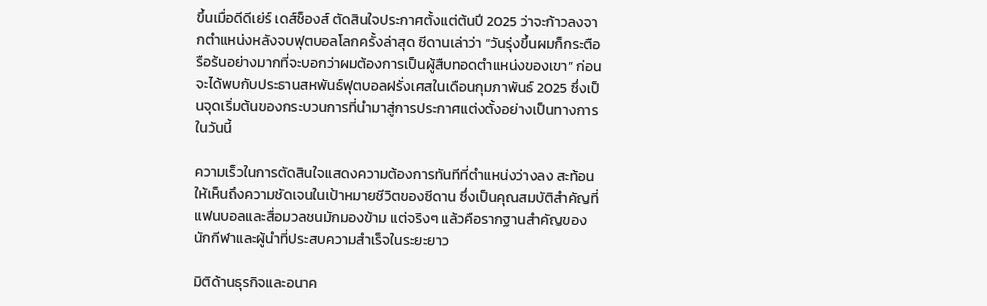ขึ้นเมื่อดีดีเย่ร์ เดส์ช็องส์ ตัดสินใจประกาศตั้งแต่ต้นปี 2025 ว่าจะก้าวลงจากตำแหน่งหลังจบฟุตบอลโลกครั้งล่าสุด ซีดานเล่าว่า “วันรุ่งขึ้นผมก็กระตือรือร้นอย่างมากที่จะบอกว่าผมต้องการเป็นผู้สืบทอดตำแหน่งของเขา” ก่อนจะได้พบกับประธานสหพันธ์ฟุตบอลฝรั่งเศสในเดือนกุมภาพันธ์ 2025 ซึ่งเป็นจุดเริ่มต้นของกระบวนการที่นำมาสู่การประกาศแต่งตั้งอย่างเป็นทางการในวันนี้

ความเร็วในการตัดสินใจแสดงความต้องการทันทีที่ตำแหน่งว่างลง สะท้อนให้เห็นถึงความชัดเจนในเป้าหมายชีวิตของซีดาน ซึ่งเป็นคุณสมบัติสำคัญที่แฟนบอลและสื่อมวลชนมักมองข้าม แต่จริงๆ แล้วคือรากฐานสำคัญของนักกีฬาและผู้นำที่ประสบความสำเร็จในระยะยาว

มิติด้านธุรกิจและอนาค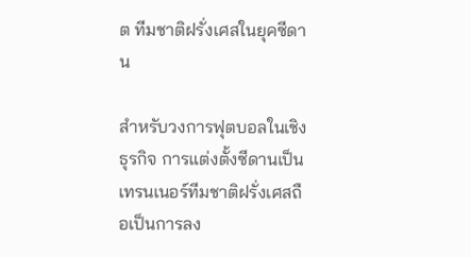ต ทีมชาติฝรั่งเศสในยุคซีดาน

สำหรับวงการฟุตบอลในเชิงธุรกิจ การแต่งตั้งซีดานเป็นเทรนเนอร์ทีมชาติฝรั่งเศสถือเป็นการลง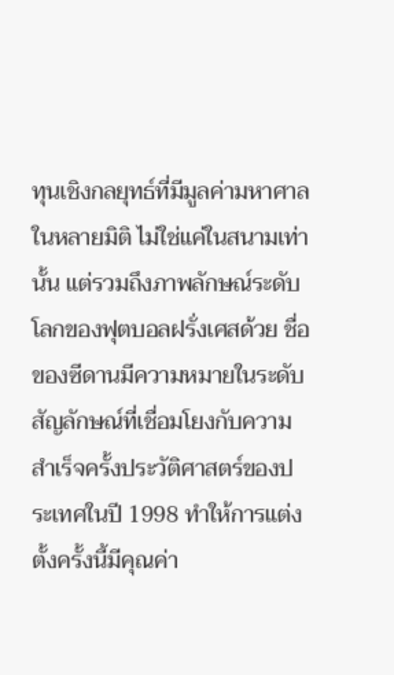ทุนเชิงกลยุทธ์ที่มีมูลค่ามหาศาลในหลายมิติ ไม่ใช่แค่ในสนามเท่านั้น แต่รวมถึงภาพลักษณ์ระดับโลกของฟุตบอลฝรั่งเศสด้วย ชื่อของซีดานมีความหมายในระดับสัญลักษณ์ที่เชื่อมโยงกับความสำเร็จครั้งประวัติศาสตร์ของประเทศในปี 1998 ทำให้การแต่งตั้งครั้งนี้มีคุณค่า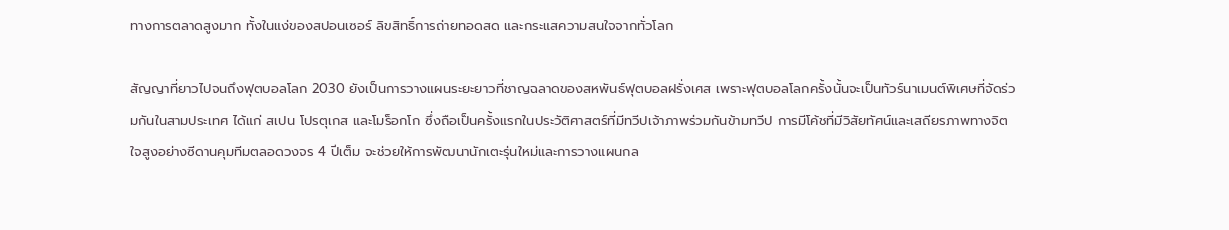ทางการตลาดสูงมาก ทั้งในแง่ของสปอนเซอร์ ลิขสิทธิ์การถ่ายทอดสด และกระแสความสนใจจากทั่วโลก

สัญญาที่ยาวไปจนถึงฟุตบอลโลก 2030 ยังเป็นการวางแผนระยะยาวที่ชาญฉลาดของสหพันธ์ฟุตบอลฝรั่งเศส เพราะฟุตบอลโลกครั้งนั้นจะเป็นทัวร์นาเมนต์พิเศษที่จัดร่วมกันในสามประเทศ ได้แก่ สเปน โปรตุเกส และโมร็อกโก ซึ่งถือเป็นครั้งแรกในประวัติศาสตร์ที่มีทวีปเจ้าภาพร่วมกันข้ามทวีป การมีโค้ชที่มีวิสัยทัศน์และเสถียรภาพทางจิตใจสูงอย่างซีดานคุมทีมตลอดวงจร 4 ปีเต็ม จะช่วยให้การพัฒนานักเตะรุ่นใหม่และการวางแผนกล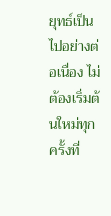ยุทธ์เป็นไปอย่างต่อเนื่อง ไม่ต้องเริ่มต้นใหม่ทุกครั้งที่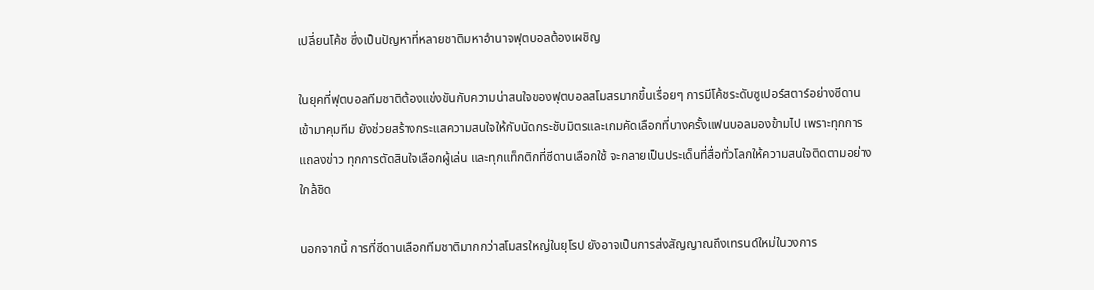เปลี่ยนโค้ช ซึ่งเป็นปัญหาที่หลายชาติมหาอำนาจฟุตบอลต้องเผชิญ

ในยุคที่ฟุตบอลทีมชาติต้องแข่งขันกับความน่าสนใจของฟุตบอลสโมสรมากขึ้นเรื่อยๆ การมีโค้ชระดับซูเปอร์สตาร์อย่างซีดานเข้ามาคุมทีม ยังช่วยสร้างกระแสความสนใจให้กับนัดกระชับมิตรและเกมคัดเลือกที่บางครั้งแฟนบอลมองข้ามไป เพราะทุกการแถลงข่าว ทุกการตัดสินใจเลือกผู้เล่น และทุกแท็กติกที่ซีดานเลือกใช้ จะกลายเป็นประเด็นที่สื่อทั่วโลกให้ความสนใจติดตามอย่างใกล้ชิด

นอกจากนี้ การที่ซีดานเลือกทีมชาติมากกว่าสโมสรใหญ่ในยุโรป ยังอาจเป็นการส่งสัญญาณถึงเทรนด์ใหม่ในวงการ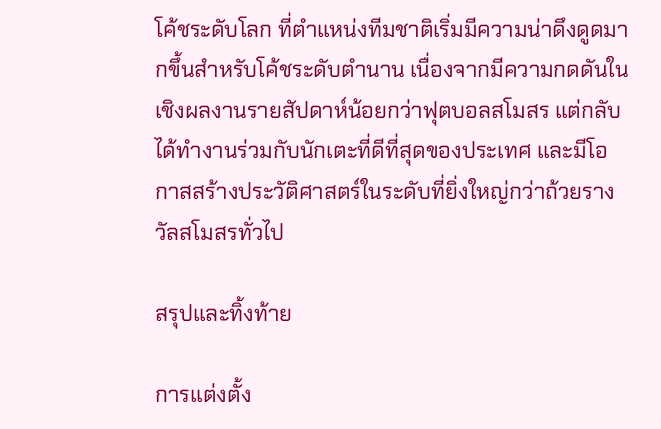โค้ชระดับโลก ที่ตำแหน่งทีมชาติเริ่มมีความน่าดึงดูดมากขึ้นสำหรับโค้ชระดับตำนาน เนื่องจากมีความกดดันในเชิงผลงานรายสัปดาห์น้อยกว่าฟุตบอลสโมสร แต่กลับได้ทำงานร่วมกับนักเตะที่ดีที่สุดของประเทศ และมีโอกาสสร้างประวัติศาสตร์ในระดับที่ยิ่งใหญ่กว่าถ้วยรางวัลสโมสรทั่วไป

สรุปและทิ้งท้าย

การแต่งตั้ง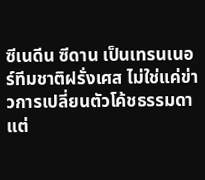ซีเนดีน ซีดาน เป็นเทรนเนอร์ทีมชาติฝรั่งเศส ไม่ใช่แค่ข่าวการเปลี่ยนตัวโค้ชธรรมดา แต่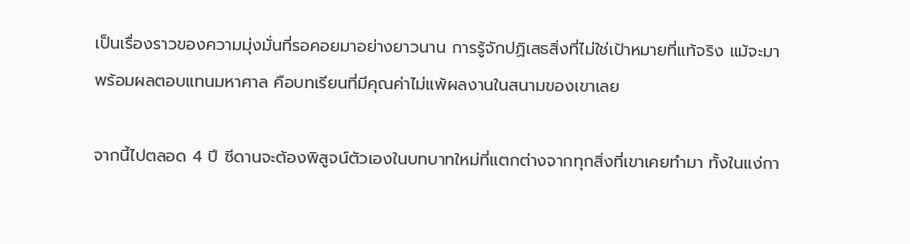เป็นเรื่องราวของความมุ่งมั่นที่รอคอยมาอย่างยาวนาน การรู้จักปฏิเสธสิ่งที่ไม่ใช่เป้าหมายที่แท้จริง แม้จะมาพร้อมผลตอบแทนมหาศาล คือบทเรียนที่มีคุณค่าไม่แพ้ผลงานในสนามของเขาเลย

จากนี้ไปตลอด 4 ปี ซีดานจะต้องพิสูจน์ตัวเองในบทบาทใหม่ที่แตกต่างจากทุกสิ่งที่เขาเคยทำมา ทั้งในแง่กา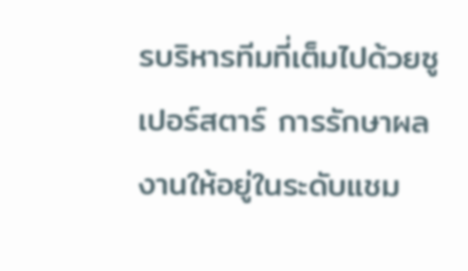รบริหารทีมที่เต็มไปด้วยซูเปอร์สตาร์ การรักษาผลงานให้อยู่ในระดับแชม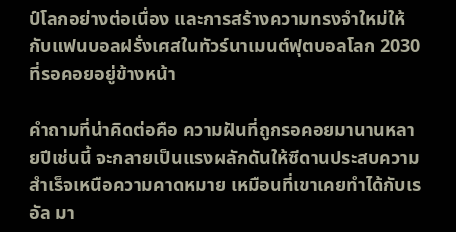ป์โลกอย่างต่อเนื่อง และการสร้างความทรงจำใหม่ให้กับแฟนบอลฝรั่งเศสในทัวร์นาเมนต์ฟุตบอลโลก 2030 ที่รอคอยอยู่ข้างหน้า

คำถามที่น่าคิดต่อคือ ความฝันที่ถูกรอคอยมานานหลายปีเช่นนี้ จะกลายเป็นแรงผลักดันให้ซีดานประสบความสำเร็จเหนือความคาดหมาย เหมือนที่เขาเคยทำได้กับเรอัล มา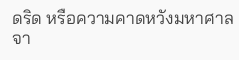ดริด หรือความคาดหวังมหาศาลจา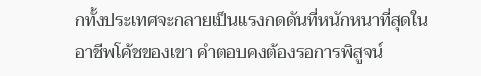กทั้งประเทศจะกลายเป็นแรงกดดันที่หนักหนาที่สุดในอาชีพโค้ชของเขา คำตอบคงต้องรอการพิสูจน์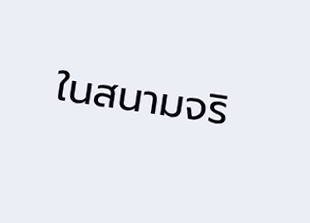ในสนามจริ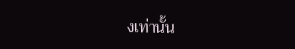งเท่านั้น